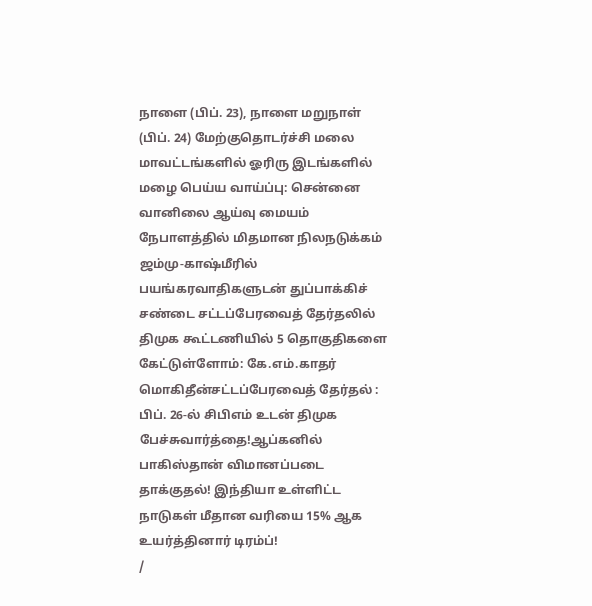நாளை (பிப். 23), நாளை மறுநாள் (பிப். 24) மேற்குதொடர்ச்சி மலை மாவட்டங்களில் ஓரிரு இடங்களில் மழை பெய்ய வாய்ப்பு: சென்னை வானிலை ஆய்வு மையம் நேபாளத்தில் மிதமான நிலநடுக்கம் ஜம்மு-காஷ்மீரில் பயங்கரவாதிகளுடன் துப்பாக்கிச் சண்டை சட்டப்பேரவைத் தேர்தலில் திமுக கூட்டணியில் 5 தொகுதிகளை கேட்டுள்ளோம்: கே.எம்.காதர் மொகிதீன்சட்டப்பேரவைத் தேர்தல் : பிப். 26-ல் சிபிஎம் உடன் திமுக பேச்சுவார்த்தை!ஆப்கனில் பாகிஸ்தான் விமானப்படை தாக்குதல்! இந்தியா உள்ளிட்ட நாடுகள் மீதான வரியை 15% ஆக உயர்த்தினார் டிரம்ப்!
/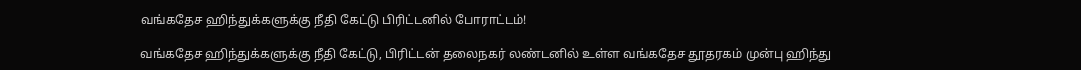வங்கதேச ஹிந்துக்களுக்கு நீதி கேட்டு பிரிட்டனில் போராட்டம்!

வங்கதேச ஹிந்துக்களுக்கு நீதி கேட்டு, பிரிட்டன் தலைநகர் லண்டனில் உள்ள வங்கதேச தூதரகம் முன்பு ஹிந்து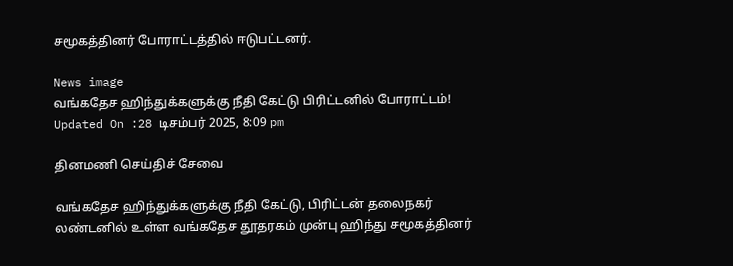சமூகத்தினர் போராட்டத்தில் ஈடுபட்டனர்.

News image
வங்கதேச ஹிந்துக்களுக்கு நீதி கேட்டு பிரிட்டனில் போராட்டம்!
Updated On :28 டிசம்பர் 2025, 8:09 pm

தினமணி செய்திச் சேவை

வங்கதேச ஹிந்துக்களுக்கு நீதி கேட்டு, பிரிட்டன் தலைநகர் லண்டனில் உள்ள வங்கதேச தூதரகம் முன்பு ஹிந்து சமூகத்தினர்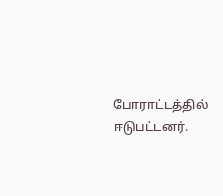போராட்டத்தில் ஈடுபட்டனர்.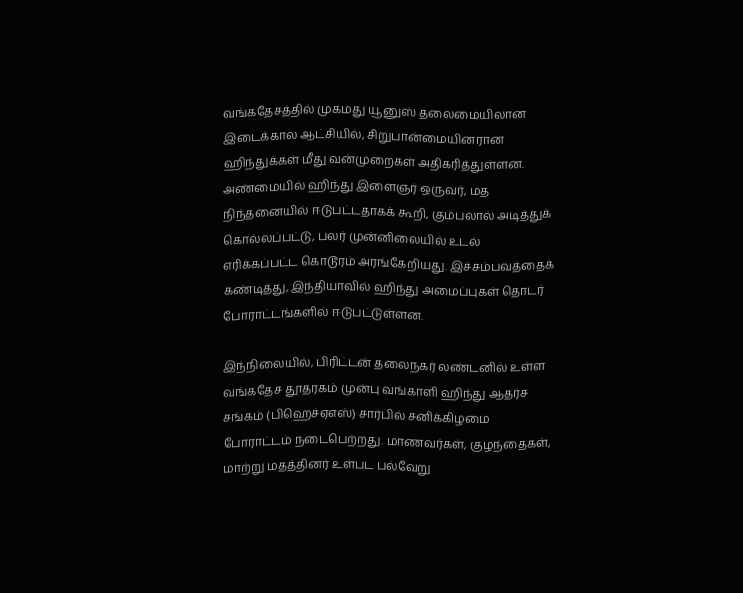வங்கதேசத்தில் முகமது யூனுஸ் தலைமையிலான இடைக்கால ஆட்சியில், சிறுபான்மையினரான ஹிந்துக்கள் மீது வன்முறைகள் அதிகரித்துள்ளன. அண்மையில் ஹிந்து இளைஞர் ஒருவர், மத நிந்தனையில் ஈடுபட்டதாகக் கூறி, கும்பலால் அடித்துக் கொல்லப்பட்டு, பலர் முன்னிலையில் உடல் எரிக்கப்பட்ட கொடூரம் அரங்கேறியது. இச்சம்பவத்தைக் கண்டித்து, இந்தியாவில் ஹிந்து அமைப்புகள் தொடர் போராட்டங்களில் ஈடுபட்டுள்ளன.

இந்நிலையில், பிரிட்டன் தலைநகர் லண்டனில் உள்ள வங்கதேச தூதரகம் முன்பு வங்காளி ஹிந்து ஆதர்ச சங்கம் (பிஹெச்ஏஎஸ்) சார்பில் சனிக்கிழமை போராட்டம் நடைபெற்றது. மாணவர்கள், குழந்தைகள், மாற்று மதத்தினர் உள்பட பல்வேறு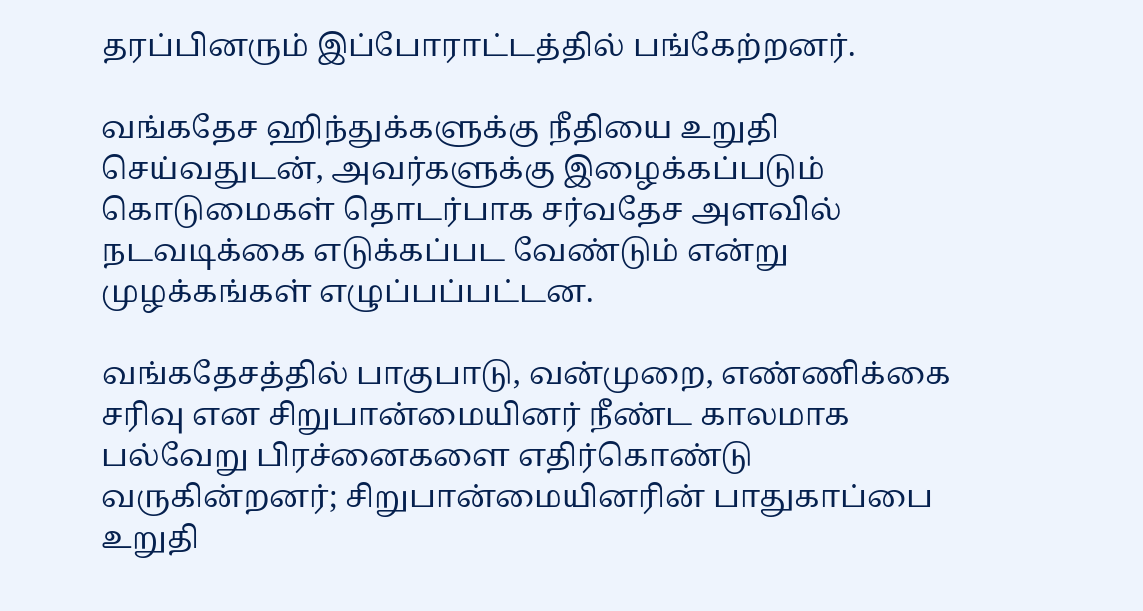தரப்பினரும் இப்போராட்டத்தில் பங்கேற்றனர்.

வங்கதேச ஹிந்துக்களுக்கு நீதியை உறுதி செய்வதுடன், அவர்களுக்கு இழைக்கப்படும் கொடுமைகள் தொடர்பாக சர்வதேச அளவில் நடவடிக்கை எடுக்கப்பட வேண்டும் என்று முழக்கங்கள் எழுப்பப்பட்டன.

வங்கதேசத்தில் பாகுபாடு, வன்முறை, எண்ணிக்கை சரிவு என சிறுபான்மையினர் நீண்ட காலமாக பல்வேறு பிரச்னைகளை எதிர்கொண்டு வருகின்றனர்; சிறுபான்மையினரின் பாதுகாப்பை உறுதி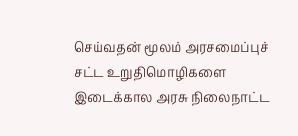செய்வதன் மூலம் அரசமைப்புச் சட்ட உறுதிமொழிகளை இடைக்கால அரசு நிலைநாட்ட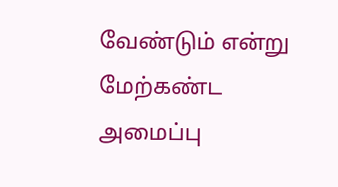வேண்டும் என்று மேற்கண்ட அமைப்பு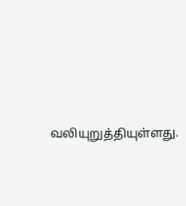வலியுறுத்தியுள்ளது.